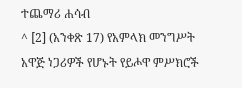ተጨማሪ ሐሳብ
^ [2] (አንቀጽ 17) የአምላክ መንግሥት አዋጅ ነጋሪዎች የሆኑት የይሖዋ ምሥክሮች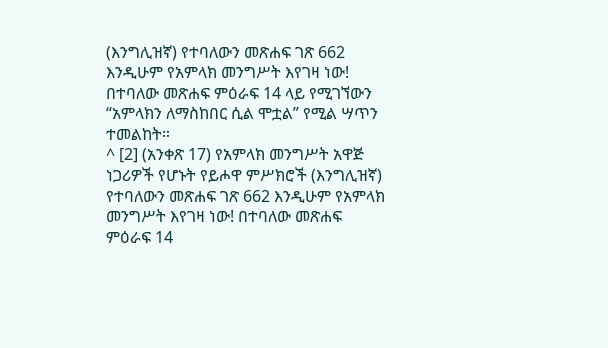(እንግሊዝኛ) የተባለውን መጽሐፍ ገጽ 662 እንዲሁም የአምላክ መንግሥት እየገዛ ነው! በተባለው መጽሐፍ ምዕራፍ 14 ላይ የሚገኘውን “አምላክን ለማስከበር ሲል ሞቷል” የሚል ሣጥን ተመልከት።
^ [2] (አንቀጽ 17) የአምላክ መንግሥት አዋጅ ነጋሪዎች የሆኑት የይሖዋ ምሥክሮች (እንግሊዝኛ) የተባለውን መጽሐፍ ገጽ 662 እንዲሁም የአምላክ መንግሥት እየገዛ ነው! በተባለው መጽሐፍ ምዕራፍ 14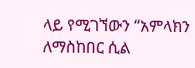ላይ የሚገኘውን “አምላክን ለማስከበር ሲል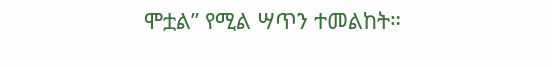ሞቷል” የሚል ሣጥን ተመልከት።